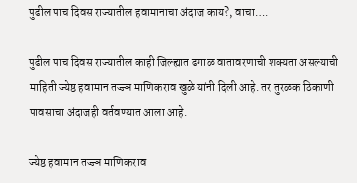पुढील पाच दिवस राज्यातील हवामानाचा अंदाज काय?, वाचा….

पुढील पाच दिवस राज्यातील काही जिल्ह्यात ढगाळ वातावरणाची शक्यता असल्याची माहिती ज्येष्ठ हवामान तज्ज्ञ माणिकराव खुळे यांनी दिली आहे. तर तुरळक ठिकाणी पावसाचा अंदाजही वर्तवण्यात आला आहे.

ज्येष्ठ हवामान तज्ज्ञ माणिकराव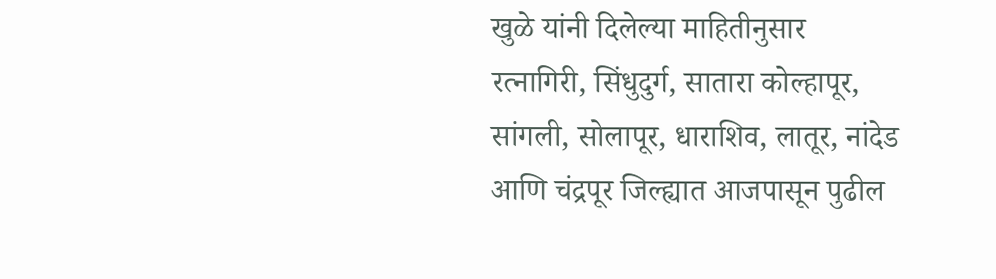खुळे यांनी दिलेल्या माहितीनुसार रत्नागिरी, सिंधुदुर्ग, सातारा कोल्हापूर, सांगली, सोलापूर, धाराशिव, लातूर, नांदेड आणि चंद्रपूर जिल्ह्यात आजपासून पुढील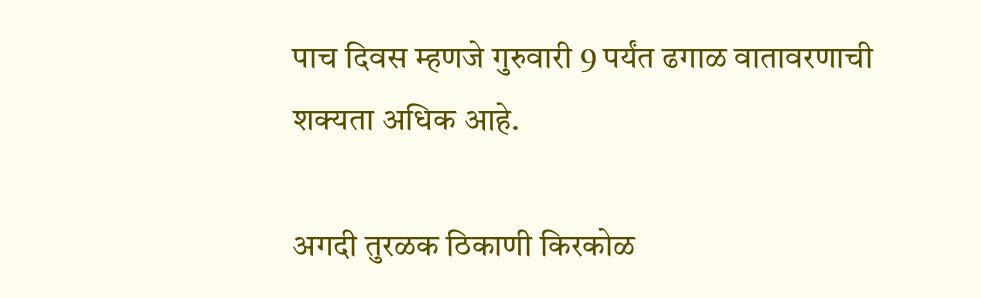पाच दिवस म्हणजे गुरुवारी 9 पर्यंत ढगाळ वातावरणाची शक्यता अधिक आहे.

अगदी तुरळक ठिकाणी किरकोळ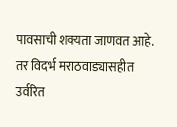पावसाची शक्यता जाणवत आहे. तर विदर्भ मराठवाड्यासहीत उर्वरित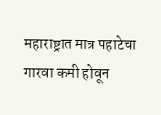महाराष्ट्रात मात्र पहाटेचा गारवा कमी होवून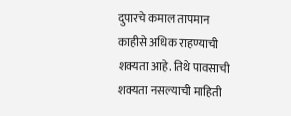दुपारचे कमाल तापमान काहीसे अधिक राहण्याची शक्यता आहे. तिथे पावसाची शक्यता नसल्याची माहिती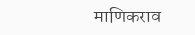माणिकराव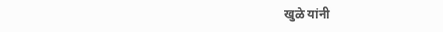खुळे यांनी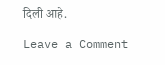दिली आहे.

Leave a Comment